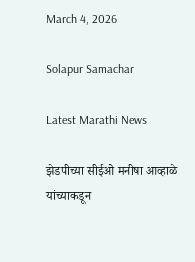March 4, 2026

Solapur Samachar

Latest Marathi News

झेडपीच्या सीईओ मनीषा आव्हाळे यांच्याकडून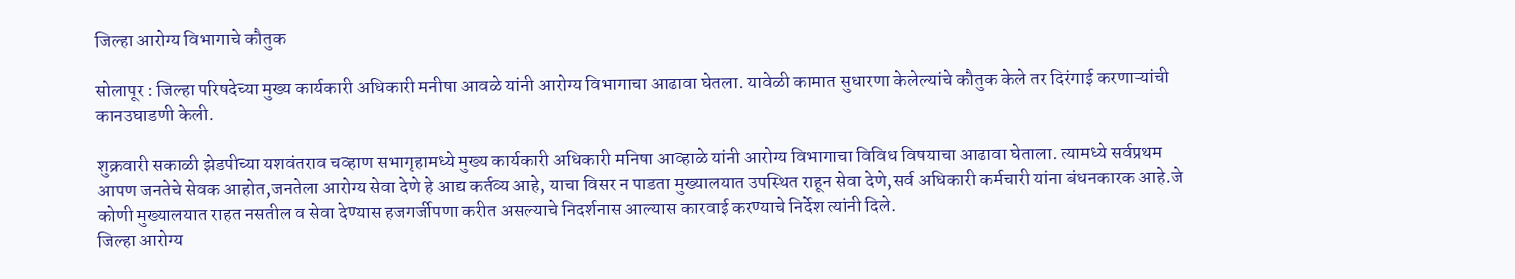जिल्हा आरोग्य विभागाचे कौतुक

सोलापूर : जिल्हा परिषदेच्या मुख्य कार्यकारी अधिकारी मनीषा आवळे यांनी आरोग्य विभागाचा आढावा घेतला. यावेळी कामात सुधारणा केलेल्यांचे कौतुक केले तर दिरंगाई करणाऱ्यांची कानउघाडणी केली.

शुक्रवारी सकाळी झेडपीच्या यशवंतराव चव्हाण सभागृहामध्ये मुख्य कार्यकारी अधिकारी मनिषा आव्हाळे यांनी आरोग्य विभागाचा विविध विषयाचा आढावा घेताला. त्यामध्ये सर्वप्रथम आपण जनतेचे सेवक आहोत,जनतेला आरोग्य सेवा देणे हे आद्य कर्तव्य आहे, याचा विसर न पाडता मुख्यालयात उपस्थित राहून सेवा देणे,सर्व अधिकारी कर्मचारी यांना बंधनकारक आहे.जे कोणी मुख्यालयात राहत नसतील व सेवा देण्यास हजगर्जीपणा करीत असल्याचे निदर्शनास आल्यास कारवाई करण्याचे निर्देश त्यांनी दिले.
जिल्हा आरोग्य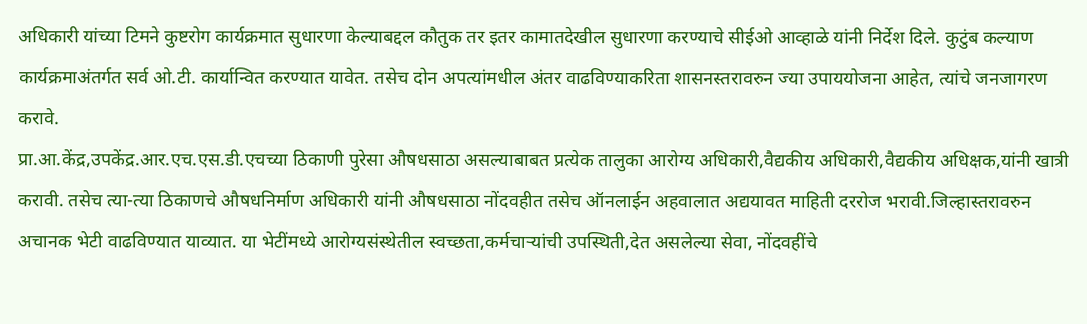अधिकारी यांच्या टिमने कुष्टरोग कार्यक्रमात सुधारणा केल्याबद्दल कौतुक तर इतर कामातदेखील सुधारणा करण्याचे सीईओ आव्हाळे यांनी निर्देश दिले. कुटुंब कल्याण कार्यक्रमाअंतर्गत सर्व ओ.टी. कार्यान्वित करण्यात यावेत. तसेच दोन अपत्यांमधील अंतर वाढविण्याकरिता शासनस्तरावरुन ज्या उपाययोजना आहेत, त्यांचे जनजागरण करावे.
प्रा.आ.केंद्र,उपकेंद्र.आर.एच.एस.डी.एचच्या ठिकाणी पुरेसा औषधसाठा असल्याबाबत प्रत्येक तालुका आरोग्य अधिकारी,वैद्यकीय अधिकारी,वैद्यकीय अधिक्षक,यांनी खात्री करावी. तसेच त्या-त्या ठिकाणचे औषधनिर्माण अधिकारी यांनी औषधसाठा नोंदवहीत तसेच ऑनलाईन अहवालात अद्ययावत माहिती दररोज भरावी.जिल्हास्तरावरुन  अचानक भेटी वाढविण्यात याव्यात. या भेटींमध्ये आरोग्यसंस्थेतील स्वच्छता,कर्मचाऱ्यांची उपस्थिती,देत असलेल्या सेवा, नोंदवहींचे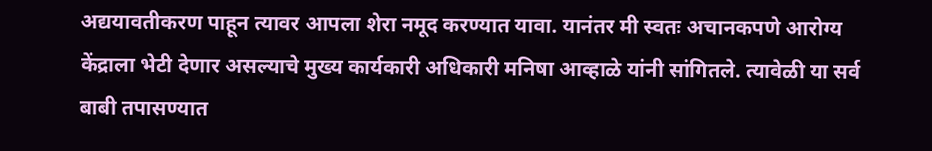अद्ययावतीकरण पाहून त्यावर आपला शेरा नमूद करण्यात यावा. यानंतर मी स्वतः अचानकपणे आरोग्य केंद्राला भेटी देणार असल्याचे मुख्य कार्यकारी अधिकारी मनिषा आव्हाळे यांनी सांगितले. त्यावेळी या सर्व बाबी तपासण्यात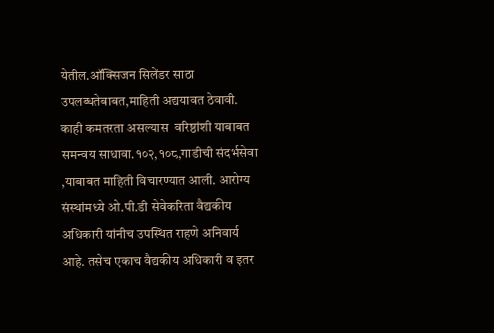येतील.ऑक्सिजन सिलेंडर साठा उपलब्धतेबाबत,माहिती अद्ययावत ठेवावी. काही कमतरता असल्यास  वरिष्ठांशी याबाबत समन्वय साधावा.१०२,१०८,गाडीची संदर्भसेवा ,याबाबत माहिती विचारण्यात आली. आरोग्य संस्थांमध्ये ओ.पी.डी सेवेकरिता वैद्यकीय अधिकारी यांनीच उपस्थित राहणे अनिवार्य आहे. तसेच एकाच वैद्यकीय अधिकारी व इतर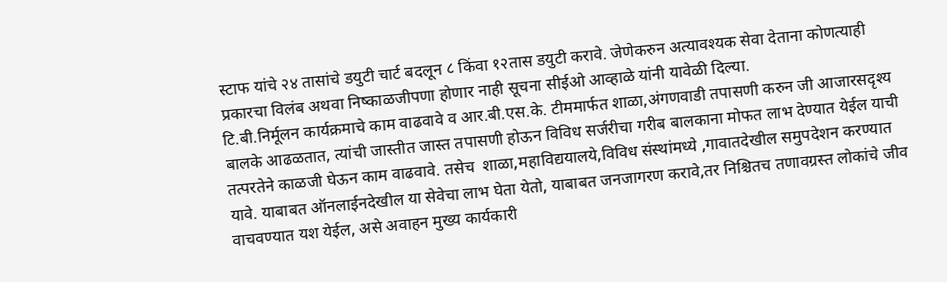स्टाफ यांचे २४ तासांचे डयुटी चार्ट बदलून ८ किंवा १२तास डयुटी करावे. जेणेकरुन अत्यावश्यक सेवा देताना कोणत्याही प्रकारचा विलंब अथवा निष्काळजीपणा होणार नाही सूचना सीईओ आव्हाळे यांनी यावेळी दिल्या.
टि.बी.निर्मूलन कार्यक्रमाचे काम वाढवावे व आर.बी.एस.के. टीममार्फत शाळा,अंगणवाडी तपासणी करुन जी आजारसदृश्य बालके आढळतात, त्यांची जास्तीत जास्त तपासणी होऊन विविध सर्जरीचा गरीब बालकाना मोफत लाभ देण्यात येईल याची तत्परतेने काळजी घेऊन काम वाढवावे. तसेच  शाळा,महाविद्ययालये,विविध संस्थांमध्ये ,गावातदेखील समुपदेशन करण्यात यावे. याबाबत ऑनलाईनदेखील या सेवेचा लाभ घेता येतो, याबाबत जनजागरण करावे,तर निश्चितच तणावग्रस्त लोकांचे जीव वाचवण्यात यश येईल, असे अवाहन मुख्य कार्यकारी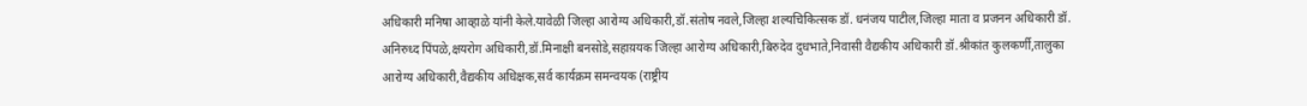अधिकारी मनिषा आव्हाळे यांनी केले.यावेळी जिल्हा आरोग्य अधिकारी,डॉ.संतोष नवले,जिल्हा शल्यचिकित्सक डॉ. धनंजय पाटील,जिल्हा माता व प्रजनन अधिकारी डॉ. अनिरुध्द पिंपळे,क्षयरोग अधिकारी,डॉ.मिनाक्षी बनसोडे,सहाय़यक जिल्हा आरोग्य अधिकारी,बिरुदेव दुधभाते,निवासी वैद्यकीय अधिकारी डॉ.श्रीकांत कुलकर्णी,तालुका आरोग्य अधिकारी,वैद्यकीय अधिक्षक,सर्व कार्यक्रम समन्वयक (राष्ट्रीय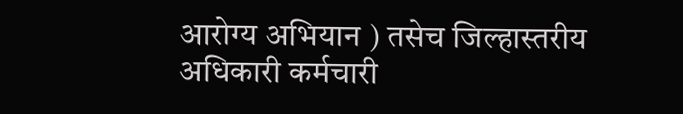आरोग्य अभियान ) तसेच जिल्हास्तरीय अधिकारी कर्मचारी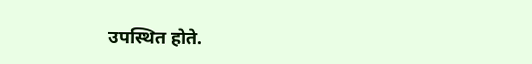उपस्थित होते.